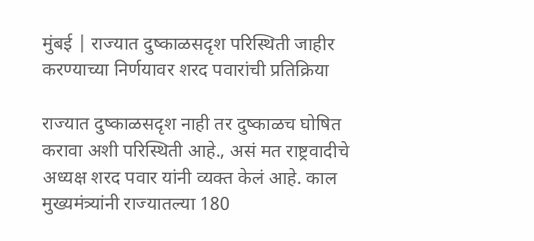मुंबई | राज्यात दुष्काळसदृश परिस्थिती जाहीर करण्याच्या निर्णयावर शरद पवारांची प्रतिक्रिया

राज्यात दुष्काळसदृश नाही तर दुष्काळच घोषित करावा अशी परिस्थिती आहे., असं मत राष्ट्रवादीचे अध्यक्ष शरद पवार यांनी व्यक्त केलं आहे. काल मुख्यमंत्र्यांनी राज्यातल्या 180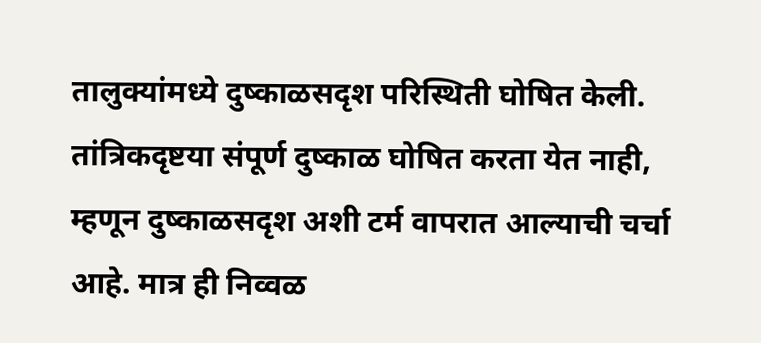तालुक्यांमध्ये दुष्काळसदृश परिस्थिती घोषित केली. तांत्रिकदृष्टया संपूर्ण दुष्काळ घोषित करता येत नाही, म्हणून दुष्काळसदृश अशी टर्म वापरात आल्याची चर्चा आहे. मात्र ही निव्वळ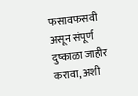फसावफसवी असून संपूर्ण दुष्काळा जाहीर करावा, अशी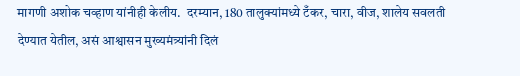मागणी अशोक चव्हाण यांनीही केलीय.  दरम्यान, 180 तालुक्यांमध्ये टँकर, चारा, वीज, शालेय सवलती देण्यात येतील, असं आश्वासन मुख्यमंत्र्यांनी दिलं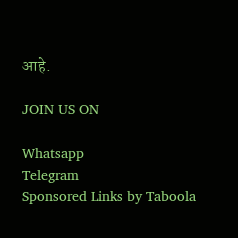आहे.

JOIN US ON

Whatsapp
Telegram
Sponsored Links by Taboola